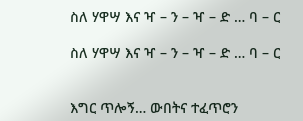ስለ ሃዋሣ እና ዣ – ን – ዣ – ድ … ባ – ር

ስለ ሃዋሣ እና ዣ – ን – ዣ – ድ … ባ – ር


እግር ጥሎኝ… ውበትና ተፈጥሮን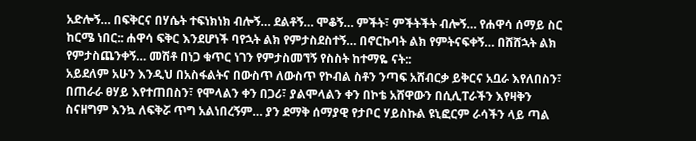አድሎኝ… በፍቅርና በሃሴት ተፍነክነክ ብሎኝ… ደልቶኝ… ሞቆኝ… ምችት፣ ምችትችት ብሎኝ… የሐዋሳ ሰማይ ስር ከርሜ ነበር:: ሐዋሳ ፍቅር እንደሆነች ባየኋት ልክ የምታስደስተኝ… በኖርኩባት ልክ የምትናፍቀኝ… በሸሸኋት ልክ የምታስጨንቀኝ… መሽቶ በነጋ ቁጥር ነገን የምታስመኘኝ የስስት ከተማዬ ናት::
አይደለም አሁን እንዲህ በአስፋልትና በውስጥ ለውስጥ የኮብል ስቶን ንጣፍ አሸብርቃ ይቅርና አቧራ እየለበስን፣ በጠራራ ፀሃይ እየተጠበስን፣ የሞላልን ቀን በጋሪ፣ ያልሞላልን ቀን በኮቴ አሸዋውን በሲሊፐራችን እየዛቅን ስናዘግም እንኳ ለፍቅሯ ጥግ አልነበረኝም… ያን ደማቅ ሰማያዊ የታቦር ሃይስኩል ዩኒፎርም ራሳችን ላይ ጣል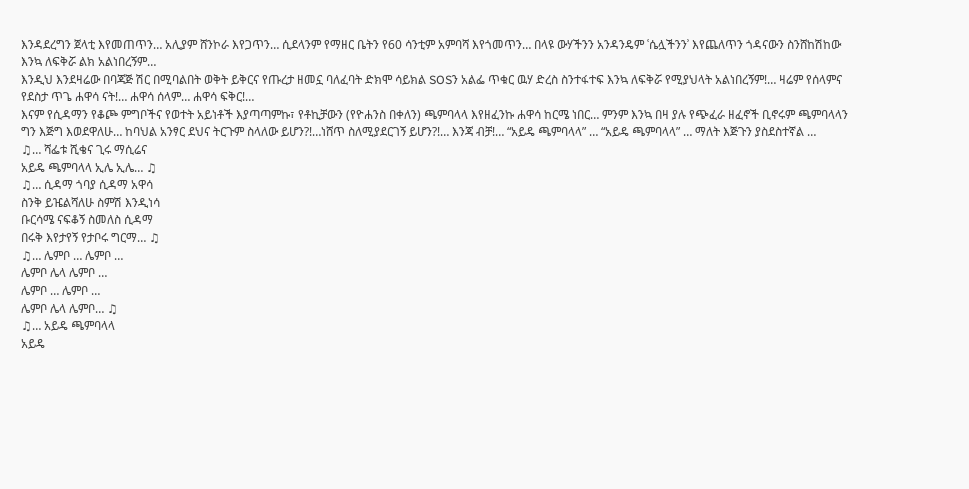እንዳደረግን ጀላቲ እየመጠጥን… አሊያም ሸንኮራ እየጋጥን… ሲደላንም የማዘር ቤትን የ60 ሳንቲም አምባሻ እየጎመጥን… በላዩ ውሃችንን አንዳንዴም ʿሴሏችንንʾ እየጨለጥን ጎዳናውን ስንሸከሽከው እንኳ ለፍቅሯ ልክ አልነበረኝም…
እንዲህ እንደዛሬው በባጃጅ ሽር በሚባልበት ወቅት ይቅርና የጡረታ ዘመኗ ባለፈባት ድክሞ ሳይክል SOSን አልፌ ጥቁር ዉሃ ድረስ ስንተፋተፍ እንኳ ለፍቅሯ የሚያህላት አልነበረኝም!… ዛሬም የሰላምና የደስታ ጥጌ ሐዋሳ ናት!… ሐዋሳ ሰላም… ሐዋሳ ፍቅር!…
እናም የሲዳማን የቆጮ ምግቦችና የወተት አይነቶች እያጣጣምኩ፣ የቶኪቻውን (የዮሐንስ በቀለን) ጫምባላላ እየዘፈንኩ ሐዋሳ ከርሜ ነበር… ምንም እንኳ በዛ ያሉ የጭፈራ ዘፈኖች ቢኖሩም ጫምባላላን ግን እጅግ እወደዋለሁ… ከባህል አንፃር ደህና ትርጉም ስላለው ይሆን?!…ነሸጥ ስለሚያደርገኝ ይሆን?!… እንጃ ብቻ!… “አይዴ ጫምባላላ” … “አይዴ ጫምባላላ” … ማለት እጅጉን ያስደስተኛል …
♫… ሻፌቱ ሺቄና ጊሩ ማሲሬና
አይዴ ጫምባላላ ኢሌ ኢሌ… ♫
♫… ሲዳማ ጎባያ ሲዳማ አዋሳ
ስንቅ ይዤልሻለሁ ስምሽ እንዲነሳ
ቡርሳሜ ናፍቆኝ ስመለስ ሲዳማ
በሩቅ እየታየኝ የታቦሩ ግርማ… ♫
♫… ሌምቦ … ሌምቦ …
ሌምቦ ሌላ ሌምቦ …
ሌምቦ … ሌምቦ …
ሌምቦ ሌላ ሌምቦ… ♫
♫… አይዴ ጫምባላላ
አይዴ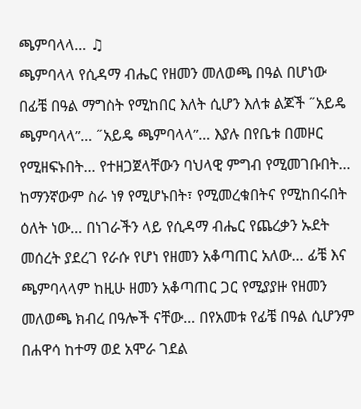ጫምባላላ… ♫
ጫምባላላ የሲዳማ ብሔር የዘመን መለወጫ በዓል በሆነው በፊቼ በዓል ማግስት የሚከበር እለት ሲሆን እለቱ ልጆች ˝አይዴ ጫምባላላ”… ˝አይዴ ጫምባላላ”… እያሉ በየቤቱ በመዞር የሚዘፍኑበት… የተዘጋጀላቸውን ባህላዊ ምግብ የሚመገቡበት… ከማንኛውም ስራ ነፃ የሚሆኑበት፣ የሚመረቁበትና የሚከበሩበት ዕለት ነው… በነገራችን ላይ የሲዳማ ብሔር የጨረቃን ኡደት መሰረት ያደረገ የራሱ የሆነ የዘመን አቆጣጠር አለው… ፊቼ እና ጫምባላላም ከዚሁ ዘመን አቆጣጠር ጋር የሚያያዙ የዘመን መለወጫ ክብረ በዓሎች ናቸው… በየአመቱ የፊቼ በዓል ሲሆንም በሐዋሳ ከተማ ወደ አሞራ ገደል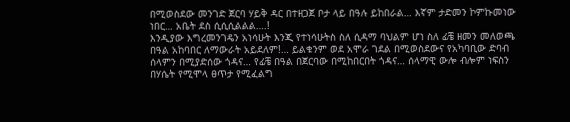በሚወስደው መንገድ ጀርባ ሃይቅ ዳር በተዘጋጀ ቦታ ላይ በዓሉ ይከበራል… እኛም ታድመን ኮምኩመነው ነበር… አቤት ደስ ሲሲሲልልል….!
እንዲያው እግረመንገዴን አነሳሁት እንጂ የተነሳሁትስ ስለ ሲዳማ ባህልም ሆነ ስለ ፊቼ ዘመን መለወጫ በዓል አከባበር ለማውራት አይደለም!… ይልቁንም ወደ አሞራ ገደል በሚወስደውና የአካባቢው ድባብ ሰላምን በሚያድሰው ጎዳና… የፊቼ በዓል በጀርባው በሚከበርበት ጎዳና… ሰላማዊ ውሎ ብሎም ነፍስን በሃሴት የሚሞላ ፀጥታ የሚፈልግ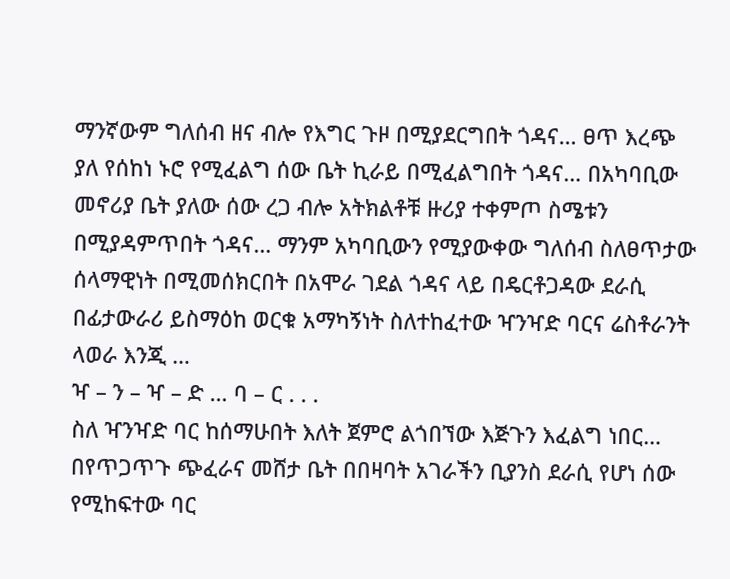ማንኛውም ግለሰብ ዘና ብሎ የእግር ጉዞ በሚያደርግበት ጎዳና… ፀጥ እረጭ ያለ የሰከነ ኑሮ የሚፈልግ ሰው ቤት ኪራይ በሚፈልግበት ጎዳና… በአካባቢው መኖሪያ ቤት ያለው ሰው ረጋ ብሎ አትክልቶቹ ዙሪያ ተቀምጦ ስሜቱን በሚያዳምጥበት ጎዳና… ማንም አካባቢውን የሚያውቀው ግለሰብ ስለፀጥታው ሰላማዊነት በሚመሰክርበት በአሞራ ገደል ጎዳና ላይ በዴርቶጋዳው ደራሲ በፊታውራሪ ይስማዕከ ወርቁ አማካኝነት ስለተከፈተው ዣንዣድ ባርና ሬስቶራንት ላወራ እንጂ …
ዣ – ን – ዣ – ድ … ባ – ር . . .
ስለ ዣንዣድ ባር ከሰማሁበት እለት ጀምሮ ልጎበኘው እጅጉን እፈልግ ነበር… በየጥጋጥጉ ጭፈራና መሸታ ቤት በበዛባት አገራችን ቢያንስ ደራሲ የሆነ ሰው የሚከፍተው ባር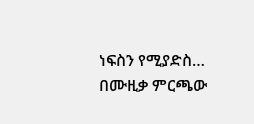ነፍስን የሚያድስ… በሙዚቃ ምርጫው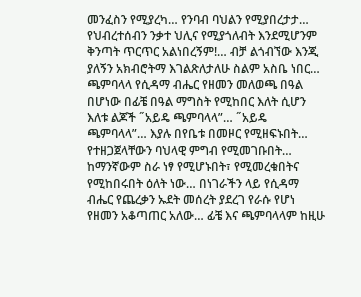መንፈስን የሚያረካ… የንባብ ባህልን የሚያበረታታ… የህብረተሰብን ንቃተ ህሊና የሚያጎለብት እንደሚሆንም ቅንጣት ጥርጥር አልነበረኝም!… ብቻ ልጎብኘው እንጂ ያለኝን አክብሮትማ እገልጽለታለሁ ስልም አስቤ ነበር…
ጫምባላላ የሲዳማ ብሔር የዘመን መለወጫ በዓል በሆነው በፊቼ በዓል ማግስት የሚከበር እለት ሲሆን እለቱ ልጆች ˝አይዴ ጫምባላላ”… ˝አይዴ ጫምባላላ”… እያሉ በየቤቱ በመዞር የሚዘፍኑበት… የተዘጋጀላቸውን ባህላዊ ምግብ የሚመገቡበት… ከማንኛውም ስራ ነፃ የሚሆኑበት፣ የሚመረቁበትና የሚከበሩበት ዕለት ነው… በነገራችን ላይ የሲዳማ ብሔር የጨረቃን ኡደት መሰረት ያደረገ የራሱ የሆነ የዘመን አቆጣጠር አለው… ፊቼ እና ጫምባላላም ከዚሁ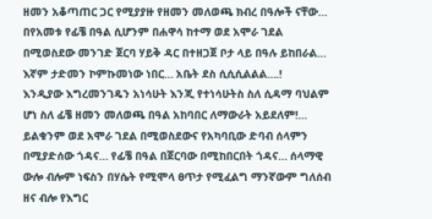ዘመን አቆጣጠር ጋር የሚያያዙ የዘመን መለወጫ ክብረ በዓሎች ናቸው… በየአመቱ የፊቼ በዓል ሲሆንም በሐዋሳ ከተማ ወደ አሞራ ገደል በሚወስደው መንገድ ጀርባ ሃይቅ ዳር በተዘጋጀ ቦታ ላይ በዓሉ ይከበራል… እኛም ታድመን ኮምኩመነው ነበር… አቤት ደስ ሲሲሲልልል….!
እንዲያው እግረመንገዴን አነሳሁት እንጂ የተነሳሁትስ ስለ ሲዳማ ባህልም ሆነ ስለ ፊቼ ዘመን መለወጫ በዓል አከባበር ለማውራት አይደለም!… ይልቁንም ወደ አሞራ ገደል በሚወስደውና የአካባቢው ድባብ ሰላምን በሚያድሰው ጎዳና… የፊቼ በዓል በጀርባው በሚከበርበት ጎዳና… ሰላማዊ ውሎ ብሎም ነፍስን በሃሴት የሚሞላ ፀጥታ የሚፈልግ ማንኛውም ግለሰብ ዘና ብሎ የእግር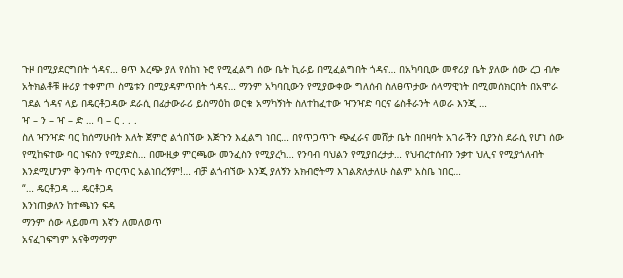ጉዞ በሚያደርግበት ጎዳና… ፀጥ እረጭ ያለ የሰከነ ኑሮ የሚፈልግ ሰው ቤት ኪራይ በሚፈልግበት ጎዳና… በአካባቢው መኖሪያ ቤት ያለው ሰው ረጋ ብሎ አትክልቶቹ ዙሪያ ተቀምጦ ስሜቱን በሚያዳምጥበት ጎዳና… ማንም አካባቢውን የሚያውቀው ግለሰብ ስለፀጥታው ሰላማዊነት በሚመሰክርበት በአሞራ ገደል ጎዳና ላይ በዴርቶጋዳው ደራሲ በፊታውራሪ ይስማዕከ ወርቁ አማካኝነት ስለተከፈተው ዣንዣድ ባርና ሬስቶራንት ላወራ እንጂ …
ዣ – ን – ዣ – ድ … ባ – ር . . .
ስለ ዣንዣድ ባር ከሰማሁበት እለት ጀምሮ ልጎበኘው እጅጉን እፈልግ ነበር… በየጥጋጥጉ ጭፈራና መሸታ ቤት በበዛባት አገራችን ቢያንስ ደራሲ የሆነ ሰው የሚከፍተው ባር ነፍስን የሚያድስ… በሙዚቃ ምርጫው መንፈስን የሚያረካ… የንባብ ባህልን የሚያበረታታ… የህብረተሰብን ንቃተ ህሊና የሚያጎለብት እንደሚሆንም ቅንጣት ጥርጥር አልነበረኝም!… ብቻ ልጎብኘው እንጂ ያለኝን አክብሮትማ እገልጽለታለሁ ስልም አስቤ ነበር…
“… ዴርቶጋዳ … ዴርቶጋዳ
እንነጠቃለን ከተጫነን ፍዳ
ማንም ሰው ላይመጣ እኛን ለመለወጥ
አናፈገፍግም አናቅማማም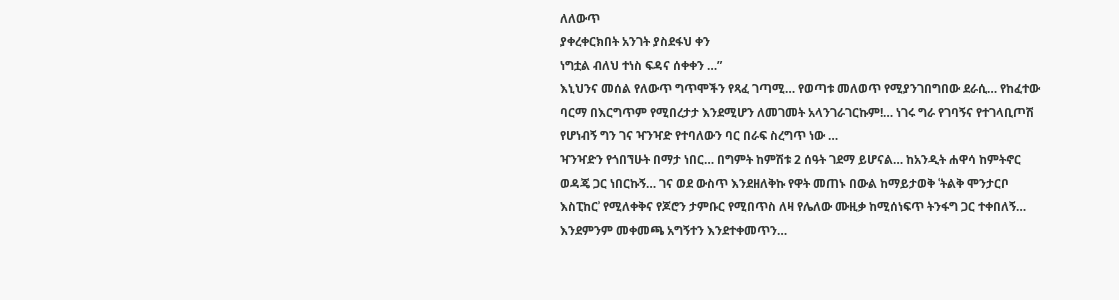ለለውጥ
ያቀረቀርክበት አንገት ያስደፋህ ቀን
ነግቷል ብለህ ተነስ ፍዳና ሰቀቀን …”
እኒህንና መሰል የለውጥ ግጥሞችን የጻፈ ገጣሚ… የወጣቱ መለወጥ የሚያንገበግበው ደራሲ… የከፈተው ባርማ በእርግጥም የሚበረታታ እንደሚሆን ለመገመት አላንገራገርኩም!… ነገሩ ግራ የገባኝና የተገላቢጦሽ የሆነብኝ ግን ገና ዣንዣድ የተባለውን ባር በራፍ ስረግጥ ነው …
ዣንዣድን የጎበኘሁት በማታ ነበር… በግምት ከምሽቱ 2 ሰዓት ገደማ ይሆናል… ከአንዲት ሐዋሳ ከምትኖር ወዳጄ ጋር ነበርኩኝ… ገና ወደ ውስጥ እንደዘለቅኩ የዋት መጠኑ በውል ከማይታወቅ ʿትልቅ ሞንታርቦ እስፒከርʾ የሚለቀቅና የጆሮን ታምቡር የሚበጥስ ለዛ የሌለው ሙዚቃ ከሚሰነፍጥ ትንፋግ ጋር ተቀበለኝ… እንደምንም መቀመጫ አግኝተን እንደተቀመጥን…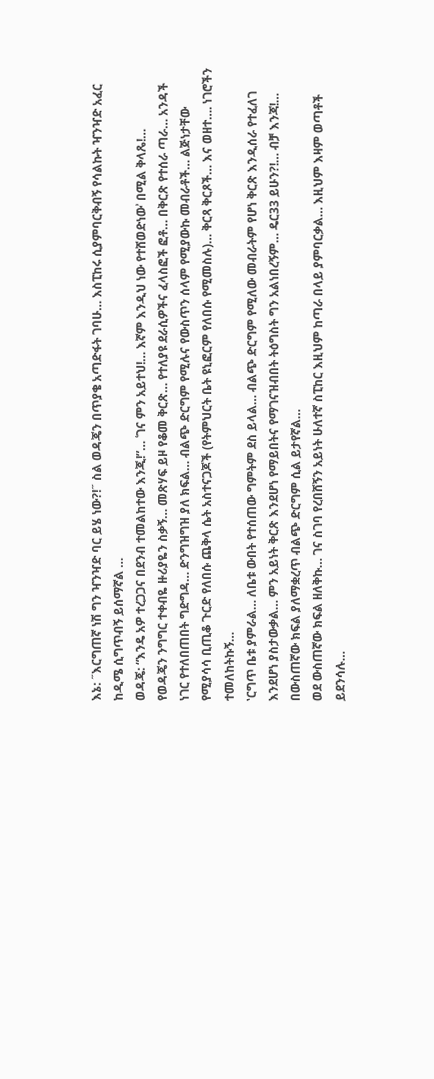እኔ: ˝እርግጠኛ ነሽ ግን ዣንዣድ ባር ይሄ ነው?!˝ ስል ወዳጄን በጥያቄ አጣድፋት ገባሁ… እስፒከሩ ሲያምባርቅብኝ የሳልኩት ዣንዣድ አፈር ከዲሜ ሲግጥብኝ ይሰማኛል …
ወዳጄ: “እንዴ አዎ ተረጋጋና በደንብ ተመልከተው እንጂ!”… ʿገና ምን አይተህ!… እኛም እንዲህ ነው የተሸወድነውʾ በሚል ቅላጼ!…
የወዳጄን ንግግር ተቀብዬ ዙሪያዬን ስቃኝ… መጽሃፍ ይዞ የቆመ ቅርጽ… የተለያዩ ደራሲዎችና ፈላስፎች ፎቶ… በቅርጽ የተሰራ ጣራ… አንዳች ነገር የተለበጠበት ግድግዳ… ድንግዝግዝ ያለ ክፍል… ብልጭ ድርግም የሚሉና የውስጥን ሰላም የሚያውኩ መብራቶች… ልጅነታቸው የሚያሳሳ ቢጢቆ ጉርድ የለበሱ ጨቅላ ሴት አስተናጋጆች (የትምህርት ቤት ዩኒፎርም የለበሱ የሚመስሉ)… ቅርጻ ቅርጾች… እና ወዘተ…. ነገሮችን ተመለከትኩኝ…
ʽርግጥ ቤቱ ያምራል… ለቤቱ ውበት የተሰጠው ግምትም ደስ ይላል… ብልጭ ድርግም የሚለው መብራትም የሆነ ቅርጽ እንዲሰራ የተፈለገ እንደሆነ ያስታውቃል… ምን አይነት ቅርጽ እንደሆነ የማይበትና የማገናዝብበት ትዕግስት ግን አልነበረኝም… ዴር33 ይሁን?!… ብቻ እንጃ!… በውስጠኛው ክፍል ያለማቋረጥ ብልጭ ድርግም ሲል ይታየኛል…
ወደ ውስጠኛው ክፍል ዘለቅኩ… ገና ስገባ የረበሸኝን አይነት ሁለተኛ ስፒከር እዚህም ከጣራ በላይ ያምባርቃል… እዚህም እዛም ወጣቶች ይደንሳሉ…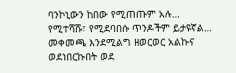ባንኮኒውን ከበው የሚጠጡም አሉ… የሚተሻሹ፣ የሚደባበሱ ጥንዶችም ይታዩኛል… መቀመጫ እንደሚልግ ዘወርወር አልኩና ወደነበርኩበት ወደ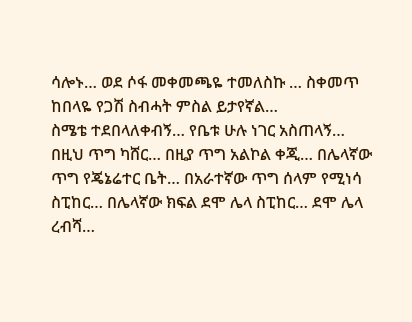ሳሎኑ… ወደ ሶፋ መቀመጫዬ ተመለስኩ … ስቀመጥ ከበላዬ የጋሽ ስብሓት ምስል ይታየኛል…
ስሜቴ ተደበላለቀብኝ… የቤቱ ሁሉ ነገር አስጠላኝ… በዚህ ጥግ ካሸር… በዚያ ጥግ አልኮል ቀጂ… በሌላኛው ጥግ የጄኔሬተር ቤት… በአራተኛው ጥግ ሰላም የሚነሳ ስፒከር… በሌላኛው ክፍል ደሞ ሌላ ስፒከር… ደሞ ሌላ ረብሻ…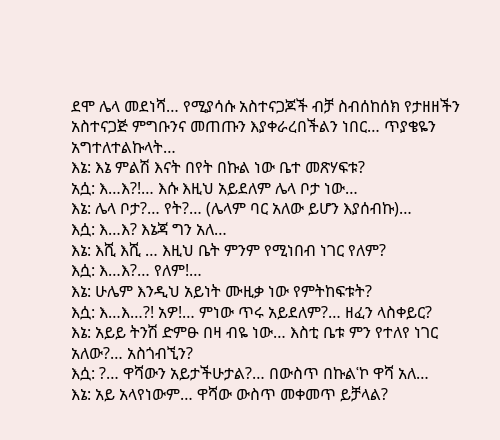ደሞ ሌላ መደነሻ… የሚያሳሱ አስተናጋጆች ብቻ ስብሰከሰክ የታዘዘችን አስተናጋጅ ምግቡንና መጠጡን እያቀራረበችልን ነበር… ጥያቄዬን አግተለተልኩላት…
እኔ: እኔ ምልሽ እናት በየት በኩል ነው ቤተ መጽሃፍቱ?
አሷ: እ…እ?!… እሱ እዚህ አይደለም ሌላ ቦታ ነው…
እኔ: ሌላ ቦታ?… የት?… (ሌላም ባር አለው ይሆን እያሰብኩ)…
እሷ: እ…እ? እኔጃ ግን አለ…
እኔ: እሺ እሺ … እዚህ ቤት ምንም የሚነበብ ነገር የለም?
እሷ: እ…እ?… የለም!…
እኔ: ሁሌም እንዲህ አይነት ሙዚቃ ነው የምትከፍቱት?
እሷ: እ…እ…?! አዎ!… ምነው ጥሩ አይደለም?… ዘፈን ላስቀይር?
እኔ: አይይ ትንሽ ድምፁ በዛ ብዬ ነው… እስቲ ቤቱ ምን የተለየ ነገር አለው?… አስጎብኚን?
እሷ: ?… ዋሻውን አይታችሁታል?… በውስጥ በኩልʿኮ ዋሻ አለ…
እኔ: አይ አላየነውም… ዋሻው ውስጥ መቀመጥ ይቻላል?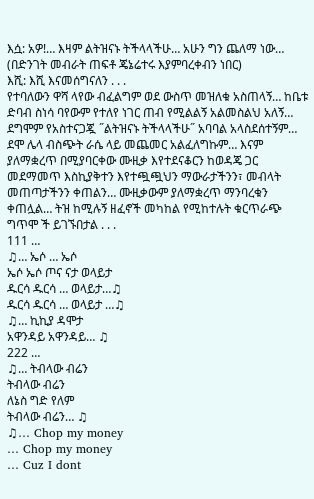እሷ: አዎ!… እዛም ልትዝናኑ ትችላላችሁ… አሁን ግን ጨለማ ነው… (በድንገት መብራት ጠፍቶ ጄኔሬተሩ እያምባረቀብን ነበር)
እሺ: እሺ እናመሰግናለን . . .
የተባለውን ዋሻ ላየው ብፈልግም ወደ ውስጥ መዝለቁ አስጠላኝ… ከቤቱ ድባብ ስነሳ ባየውም የተለየ ነገር ጠብ የሚልልኝ አልመስልህ አለኝ… ደግሞም የአስተናጋጇ ˝ልትዝናኑ ትችላላችሁ˝ አባባል አላስደሰተኝም… ደሞ ሌላ ብስጭት ራሴ ላይ መጨመር አልፈለግኩም… እናም ያለማቋረጥ በሚያባርቀው ሙዚቃ እየተደናቆርን ከወዳጄ ጋር መደማመጥ እስኪያቅተን እየተጯጯህን ማውራታችንን፣ መብላት መጠጣታችንን ቀጠልን… ሙዚቃውም ያለማቋረጥ ማንባረቁን ቀጠሏል… ትዝ ከሚሉኝ ዘፈኖች መካከል የሚከተሉት ቁርጥራጭ ግጥሞ ች ይገኙበታል . . .
111 …
♫… ኤሶ … ኤሶ
ኤሶ ኤሶ ጦና ናታ ወላይታ
ዱርሳ ዱርሳ … ወላይታ…♫
ዱርሳ ዱርሳ … ወላይታ …♫
♫… ኪኪያ ዳሞታ
አዋንዳይ አዋንዳይ… ♫
222 …
♫… ትብላው ብሬን
ትብላው ብሬን
ለኔስ ግድ የለም
ትብላው ብሬን… ♫
♫… Chop my money
… Chop my money
… Cuz I dont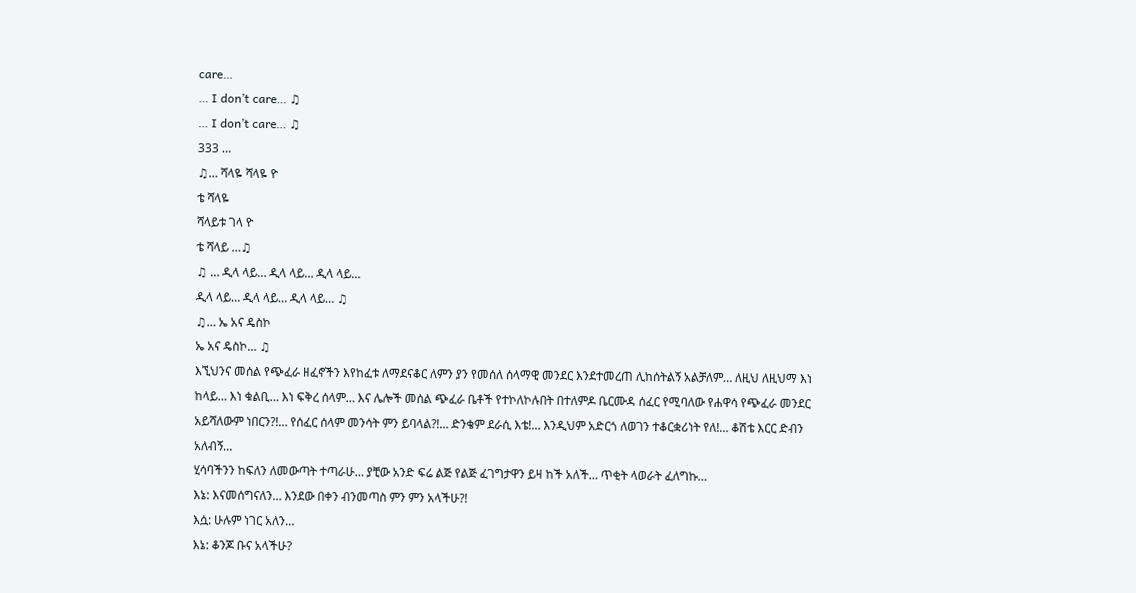care…
… I don’t care… ♫
… I don’t care… ♫
333 …
♫… ሻላዬ ሻላዬ ዮ
ቴ ሻላዬ
ሻላይቱ ገላ ዮ
ቴ ሻላይ …♫
♫ … ዲላ ላይ… ዲላ ላይ… ዲላ ላይ…
ዲላ ላይ… ዲላ ላይ… ዲላ ላይ… ♫
♫… ኤ አና ዴስኮ
ኤ አና ዴስኮ… ♫
እኚህንና መሰል የጭፈራ ዘፈኖችን እየከፈቱ ለማደናቆር ለምን ያን የመሰለ ሰላማዊ መንደር እንደተመረጠ ሊከሰትልኝ አልቻለም… ለዚህ ለዚህማ እነ ከላይ… እነ ቁልቢ… እነ ፍቅረ ሰላም… እና ሌሎች መሰል ጭፈራ ቤቶች የተኮለኮሉበት በተለምዶ ቤርሙዳ ሰፈር የሚባለው የሐዋሳ የጭፈራ መንደር አይሻለውም ነበርን?!… የሰፈር ሰላም መንሳት ምን ይባላል?!… ድንቄም ደራሲ እቴ!… እንዲህም አድርጎ ለወገን ተቆርቋሪነት የለ!… ቆሽቴ እርር ድብን አለብኝ…
ሂሳባችንን ከፍለን ለመውጣት ተጣራሁ… ያቺው አንድ ፍሬ ልጅ የልጅ ፈገግታዋን ይዛ ከች አለች… ጥቂት ላወራት ፈለግኩ…
እኔ: እናመሰግናለን… እንደው በቀን ብንመጣስ ምን ምን አላችሁ?!
እሷ: ሁሉም ነገር አለን…
እኔ: ቆንጆ ቡና አላችሁ?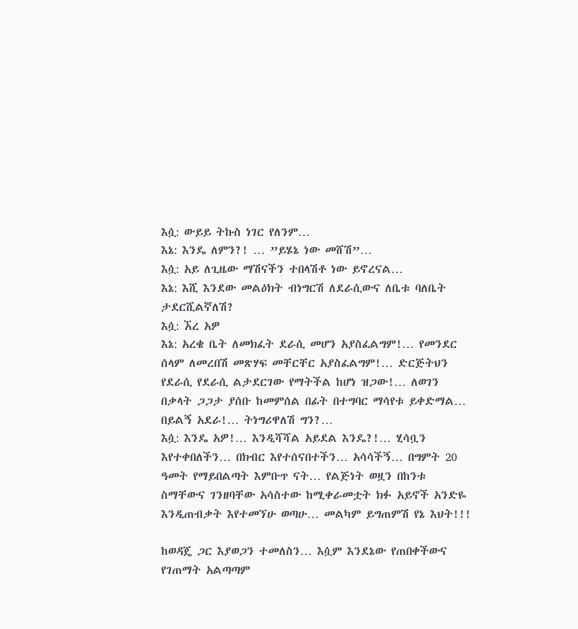እሷ: ውይይ ትኩስ ነገር የለንም…
እኔ: እንዴ ለምን?! … ”ይሄኔ ነው መሸሽ”…
እሷ: አይ ለጊዜው ማሽናችን ተበላሽቶ ነው ይኖረናል…
እኔ: እሺ እንደው መልዕክት ብነግርሽ ለደራሲውና ለቤቱ ባለቤት ታደርሺልኛለሽ?
እሷ: ኧረ አዎ
እኔ: አረቄ ቤት ለመክፈት ደራሲ መሆን አያስፈልግም!… የመንደር ሰላም ለመረበሽ መጽሃፍ መቸርቸር አያስፈልግም!… ድርጅትህን የደራሲ የደራሲ ልታደርገው የማትችል ከሆነ ዝጋው!… ለወገን በቃላት ጋጋታ ያሰቡ ከመምሰል በፊት በተግባር ማሳየቱ ይቀድማል… በይልኝ አደራ!… ትነግሪዋለሽ ግን?…
እሷ: እንዴ አዎ!… እንዲሻሻል አይደል እንዴ?!… ሂሳቧን እየተቀበለችን… በክብር እየተሰናበተችን… አሳሳችኝ… በግምት 20 ዓመት የማይበልጣት እምቡጥ ናት… የልጅነት ወዟን በከንቱ ስማቸውና ገንዘባቸው አሳስተው ከሚቀራመቷት ክፉ አይኖች አንድዬ እንዲጠብቃት እየተመኘሁ ወጣሁ… መልካም ይግጠምሽ የኔ እህት!!!

ከወዳጄ ጋር እያወጋን ተመለስን… እሷም እንደኔው የጠበቀችውና የገጠማት አልጣጣም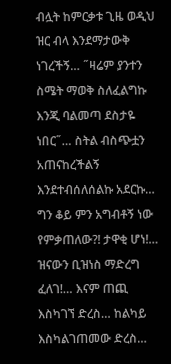ብሏት ከምርቃቱ ጊዜ ወዲህ ዝር ብላ እንደማታውቅ ነገረችኝ… ˝ዛሬም ያንተን ስሜት ማወቅ ስለፈልግኩ እንጂ ባልመጣ ደስታዬ ነበር˝… ስትል ብስጭቷን አጠናከረችልኝ
እንደተብሰለሰልኩ አደርኩ… ግን ቆይ ምን አግብቶኝ ነው የምቃጠለው?! ታዋቂ ሆነ!… ዝናውን ቢዝነስ ማድረግ ፈለገ!… እናም ጠጪ እስካገኘ ድረስ… ከልካይ እስካልገጠመው ድረስ…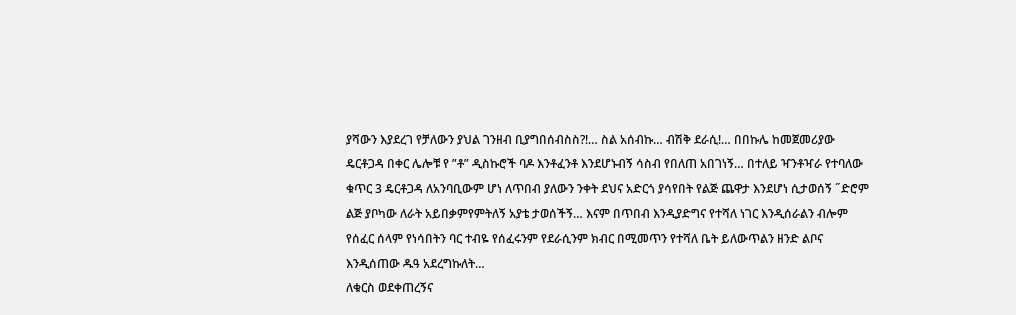ያሻውን እያደረገ የቻለውን ያህል ገንዘብ ቢያግበሰብስስ?!… ስል አሰብኩ… ብሽቅ ደራሲ!… በበኩሌ ከመጀመሪያው ዴርቶጋዳ በቀር ሌሎቹ የ ”ቶ” ዲስኩሮች ባዶ እንቶፈንቶ እንደሆኑብኝ ሳስብ የበለጠ አበገነኝ… በተለይ ዣንቶዣራ የተባለው ቁጥር 3 ዴርቶጋዳ ለአንባቢውም ሆነ ለጥበብ ያለውን ንቀት ደህና አድርጎ ያሳየበት የልጅ ጨዋታ እንደሆነ ሲታወሰኝ ˝ድሮም ልጅ ያቦካው ለራት አይበቃምየምትለኝ አያቴ ታወሰችኝ… እናም በጥበብ እንዲያድግና የተሻለ ነገር እንዲሰራልን ብሎም የሰፈር ሰላም የነሳበትን ባር ተብዬ የሰፈሩንም የደራሲንም ክብር በሚመጥን የተሻለ ቤት ይለውጥልን ዘንድ ልቦና እንዲሰጠው ዱዓ አደረግኩለት…
ለቁርስ ወደቀጠረኝና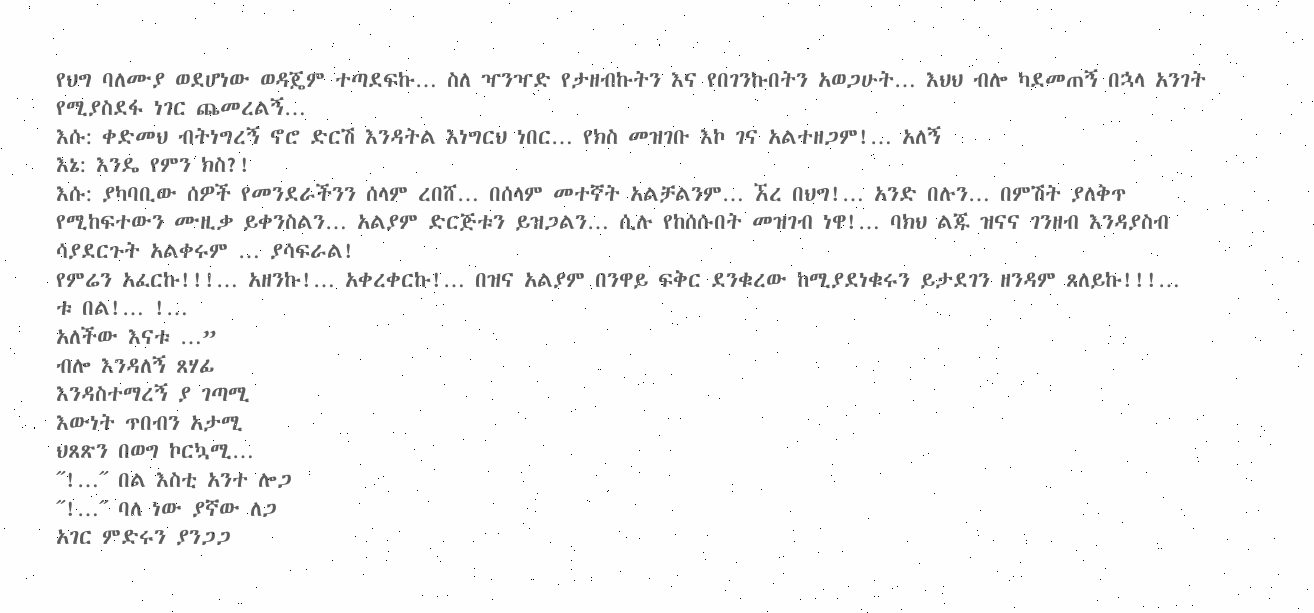የህግ ባለሙያ ወደሆነው ወዳጄም ተጣደፍኩ… ስለ ዣንዣድ የታዘብኩትን እና የበገንኩበትን አወጋሁት… እህህ ብሎ ካደመጠኝ በኋላ አንገት የሚያስደፋ ነገር ጨመረልኝ…
እሱ: ቀድመህ ብትነግረኝ ኖሮ ድርሽ እንዳትል እነግርህ ነበር… የክስ መዝገቡ እኮ ገና አልተዘጋም!… አለኝ
እኔ: እንዴ የምን ክስ?!
እሱ: ያካባቢው ሰዎች የመንደራችንን ሰላም ረበሸ… በሰላም መተኛት አልቻልንም… ኧረ በህግ!… አንድ በሉን… በምሽት ያለቅጥ የሚከፍተውን ሙዚቃ ይቀንስልን… አልያም ድርጅቱን ይዝጋልን… ሲሉ የከሰሱበት መዝገብ ነዋ!… ባክህ ልጁ ዝናና ገንዘብ እንዳያስብ ሳያደርጉት አልቀሩም … ያሳፍራል!
የምሬን አፈርኩ!!!… አዘንኩ!… አቀረቀርኩ!… በዝና አልያም በንዋይ ፍቅር ደንቁረው ከሚያደነቁሩን ይታደገን ዘንዳም ጸለይኩ!!!…
ቱ በል!… !…
አለችው እናቱ …”
ብሎ እንዳለኝ ጸሃፊ
እንዳስተማረኝ ያ ገጣሚ
እውነት ጥበብን አታሚ
ህጸጽን በወግ ኮርኳሚ…
˝!…˝ በል እስቲ አንተ ሎጋ
˝!…˝ ባለ ነው ያኛው ለጋ
አገር ምድሩን ያንጋጋ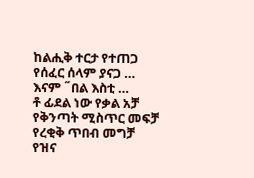ከልሒቅ ተርታ የተጠጋ
የሰፈር ሰላም ያናጋ …
እናም ˝በል እስቲ …
ቶ ፊደል ነው የቃል አቻ
የቅንጣት ሚስጥር መፍቻ
የረቂቅ ጥበብ መግቻ
የዝና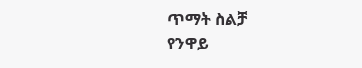ጥማት ስልቻ
የንዋይ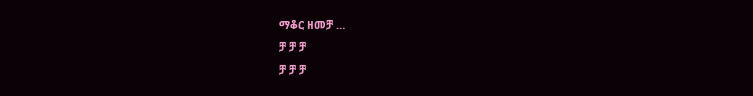ማቆር ዘመቻ …
ቻ ቻ ቻ
ቻ ቻ ቻ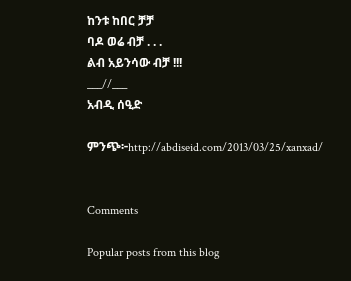ከንቱ ከበር ቻቻ
ባዶ ወሬ ብቻ . . .
ልብ አይንሳው ብቻ !!!
___//___
አብዲ ሰዒድ

ምንጭ፦http://abdiseid.com/2013/03/25/xanxad/


Comments

Popular posts from this blog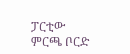ፓርቲው ምርጫ ቦርድ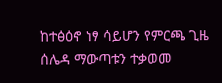ከተፅዕኖ ነፃ ሳይሆን የምርጫ ጊዜ ሰሌዳ ማውጣቱን ተቃወመ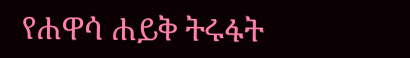የሐዋሳ ሐይቅ ትሩፋት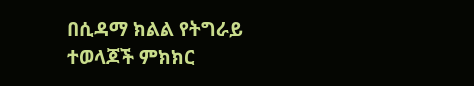በሲዳማ ክልል የትግራይ ተወላጆች ምክክር